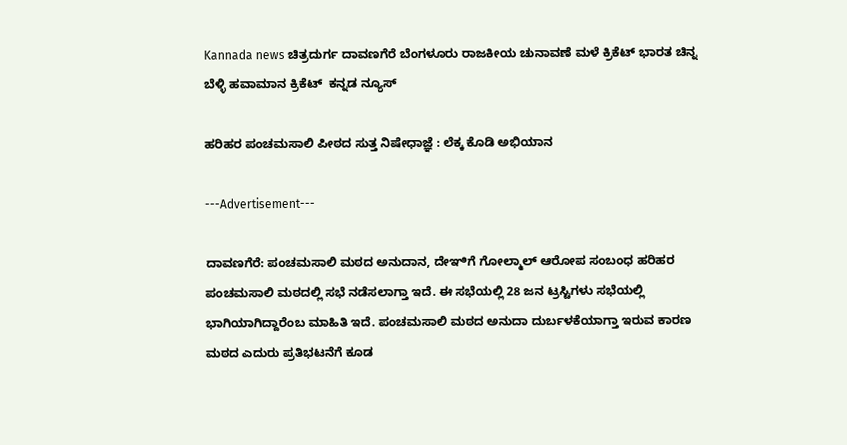Kannada news ಚಿತ್ರದುರ್ಗ ದಾವಣಗೆರೆ ಬೆಂಗಳೂರು ರಾಜಕೀಯ ಚುನಾವಣೆ ಮಳೆ ಕ್ರಿಕೆಟ್ ಭಾರತ ಚಿನ್ನ ಬೆಳ್ಳಿ ಹವಾಮಾನ ಕ್ರಿಕೆಟ್  ಕನ್ನಡ ನ್ಯೂಸ್

ಹರಿಹರ ಪಂಚಮಸಾಲಿ ಪೀಠದ ಸುತ್ತ ನಿಷೇಧಾಜ್ಞೆ : ಲೆಕ್ಕ ಕೊಡಿ ಅಭಿಯಾನ

---Advertisement---

ದಾವಣಗೆರೆ: ಪಂಚಮಸಾಲಿ ಮಠದ ಅನುದಾನ, ದೇಞಿಗೆ ಗೋಲ್ಮಾಲ್ ಆರೋಪ ಸಂಬಂಧ ಹರಿಹರ ಪಂಚಮಸಾಲಿ ಮಠದಲ್ಲಿ ಸಭೆ ನಡೆಸಲಾಗ್ತಾ‌ ಇದೆ. ಈ ಸಭೆಯಲ್ಲಿ 28 ಜನ ಟ್ರಸ್ಟಿಗಳು ಸಭೆಯಲ್ಲಿ ಭಾಗಿಯಾಗಿದ್ದಾರೆಂಬ ಮಾಹಿತಿ ಇದೆ. ಪಂಚಮಸಾಲಿ ಮಠದ ಅನುದಾ‌ ದುರ್ಬಳಕೆಯಾಗ್ತಾ ಇರುವ ಕಾರಣ ಮಠದ ಎದುರು ಪ್ರತಿಭಟನೆಗೆ ಕೂಡ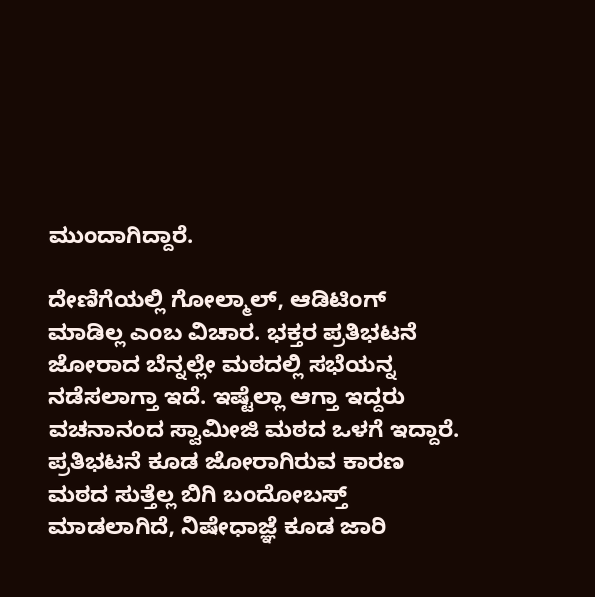ಮುಂದಾಗಿದ್ದಾರೆ.

ದೇಣಿಗೆಯಲ್ಲಿ ಗೋಲ್ಮಾಲ್, ಆಡಿಟಿಂಗ್ ಮಾಡಿಲ್ಲ ಎಂಬ ವಿಚಾರ. ಭಕ್ತರ ಪ್ರತಿಭಟನೆ ಜೋರಾದ ಬೆನ್ನಲ್ಲೇ ಮಠದಲ್ಲಿ ಸಭೆಯನ್ನ ನಡೆಸಲಾಗ್ತಾ ಇದೆ. ಇಷ್ಟೆಲ್ಲಾ ಆಗ್ತಾ ಇದ್ದರು ವಚನಾನಂದ ಸ್ವಾಮೀಜಿ ಮಠದ ಒಳಗೆ ಇದ್ದಾರೆ. ಪ್ರತಿಭಟನೆ ಕೂಡ ಜೋರಾಗಿರುವ ಕಾರಣ ಮಠದ ಸುತ್ತೆಲ್ಲ ಬಿಗಿ ಬಂದೋಬಸ್ತ್ ಮಾಡಲಾಗಿದೆ, ನಿಷೇಧಾಜ್ಞೆ ಕೂಡ ಜಾರಿ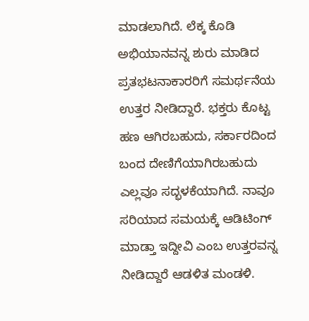ಮಾಡಲಾಗಿದೆ. ಲೆಕ್ಕ ಕೊಡಿ ಅಭಿಯಾನವನ್ನ ಶುರು ಮಾಡಿದ ಪ್ರತಭಟನಾಕಾರರಿಗೆ ಸಮರ್ಥನೆಯ ಉತ್ತರ ನೀಡಿದ್ದಾರೆ. ಭಕ್ತರು ಕೊಟ್ಟ ಹಣ ಆಗಿರಬಹುದು, ಸರ್ಕಾರದಿಂದ ಬಂದ ದೇಣಿಗೆಯಾಗಿರಬಹುದು ಎಲ್ಲವೂ ಸದ್ಭಳಕೆಯಾಗಿದೆ. ನಾವೂ ಸರಿಯಾದ ಸಮಯಕ್ಕೆ ಆಡಿಟಿಂಗ್ ಮಾಡ್ತಾ ಇದ್ದೀವಿ ಎಂಬ ಉತ್ತರವನ್ನ ನೀಡಿದ್ದಾರೆ ಆಡಳಿತ ಮಂಡಳಿ.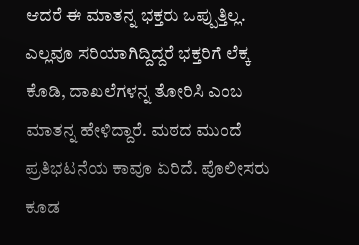ಆದರೆ ಈ ಮಾತನ್ನ ಭಕ್ತರು ಒಪ್ಪುತ್ತಿಲ್ಲ. ಎಲ್ಲವೂ ಸರಿಯಾಗಿದ್ದಿದ್ದರೆ ಭಕ್ತರಿಗೆ ಲೆಕ್ಕ ಕೊಡಿ, ದಾಖಲೆಗಳನ್ನ ತೋರಿಸಿ ಎಂಬ ಮಾತನ್ನ ಹೇಳಿದ್ದಾರೆ. ಮಠದ ಮುಂದೆ ಪ್ರತಿಭಟನೆಯ ಕಾವೂ ಏರಿದೆ. ಪೊಲೀಸರು ಕೂಡ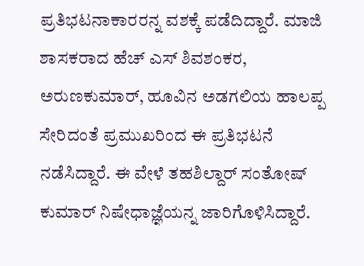ಪ್ರತಿಭಟನಾಕಾರರನ್ನ ವಶಕ್ಕೆ ಪಡೆದಿದ್ದಾರೆ. ಮಾಜಿ ಶಾಸಕರಾದ ಹೆಚ್ ಎಸ್ ಶಿವಶಂಕರ, ಅರುಣ‌ಕುಮಾರ್, ಹೂವಿನ ಅಡಗಲಿಯ ಹಾಲಪ್ಪ ಸೇರಿದಂತೆ ಪ್ರಮುಖರಿಂದ ಈ ಪ್ರತಿಭಟನೆ ನಡೆಸಿದ್ದಾರೆ. ಈ ವೇಳೆ ತಹಶಿಲ್ದಾರ್ ಸಂತೋಷ್ ಕುಮಾರ್ ನಿಷೇಧಾಜ್ಞೆಯನ್ನ ಜಾರಿಗೊಳಿಸಿದ್ದಾರೆ.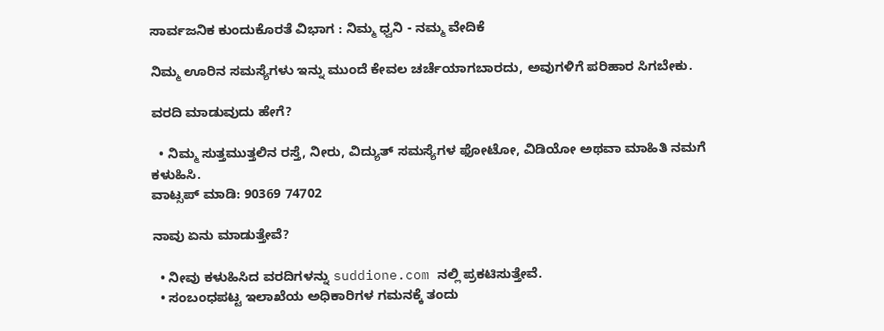ಸಾರ್ವಜನಿಕ ಕುಂದುಕೊರತೆ ವಿಭಾಗ : ನಿಮ್ಮ ಧ್ವನಿ - ನಮ್ಮ ವೇದಿಕೆ

ನಿಮ್ಮ ಊರಿನ ಸಮಸ್ಯೆಗಳು ಇನ್ನು ಮುಂದೆ ಕೇವಲ ಚರ್ಚೆಯಾಗಬಾರದು, ಅವುಗಳಿಗೆ ಪರಿಹಾರ ಸಿಗಬೇಕು.

ವರದಿ ಮಾಡುವುದು ಹೇಗೆ?

  • ನಿಮ್ಮ ಸುತ್ತಮುತ್ತಲಿನ ರಸ್ತೆ, ನೀರು, ವಿದ್ಯುತ್ ಸಮಸ್ಯೆಗಳ ಫೋಟೋ, ವಿಡಿಯೋ ಅಥವಾ ಮಾಹಿತಿ ನಮಗೆ ಕಳುಹಿಸಿ.
ವಾಟ್ಸಪ್ ಮಾಡಿ: 90369 74702

ನಾವು ಏನು ಮಾಡುತ್ತೇವೆ?

  • ನೀವು ಕಳುಹಿಸಿದ ವರದಿಗಳನ್ನು suddione.com ನಲ್ಲಿ ಪ್ರಕಟಿಸುತ್ತೇವೆ.
  • ಸಂಬಂಧಪಟ್ಟ ಇಲಾಖೆಯ ಅಧಿಕಾರಿಗಳ ಗಮನಕ್ಕೆ ತಂದು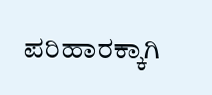ಪರಿಹಾರಕ್ಕಾಗಿ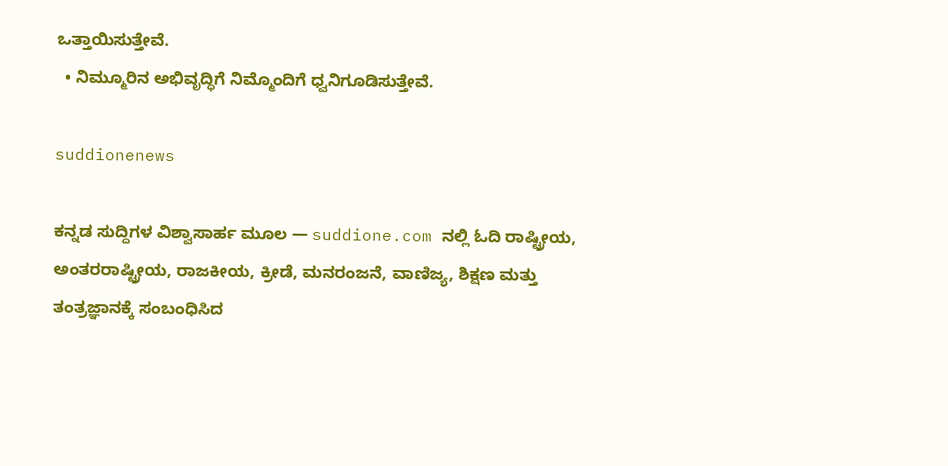ಒತ್ತಾಯಿಸುತ್ತೇವೆ.
  • ನಿಮ್ಮೂರಿನ ಅಭಿವೃದ್ಧಿಗೆ ನಿಮ್ಮೊಂದಿಗೆ ಧ್ವನಿಗೂಡಿಸುತ್ತೇವೆ.

suddionenews

ಕನ್ನಡ ಸುದ್ದಿಗಳ ವಿಶ್ವಾಸಾರ್ಹ ಮೂಲ — suddione.com ನಲ್ಲಿ ಓದಿ ರಾಷ್ಟ್ರೀಯ, ಅಂತರರಾಷ್ಟ್ರೀಯ, ರಾಜಕೀಯ, ಕ್ರೀಡೆ, ಮನರಂಜನೆ, ವಾಣಿಜ್ಯ, ಶಿಕ್ಷಣ ಮತ್ತು ತಂತ್ರಜ್ಞಾನಕ್ಕೆ ಸಂಬಂಧಿಸಿದ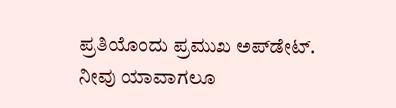ಪ್ರತಿಯೊಂದು ಪ್ರಮುಖ ಅಪ್‌ಡೇಟ್. ನೀವು ಯಾವಾಗಲೂ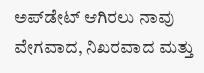ಅಪ್‌ಡೇಟ್ ಆಗಿರಲು ನಾವು ವೇಗವಾದ, ನಿಖರವಾದ ಮತ್ತು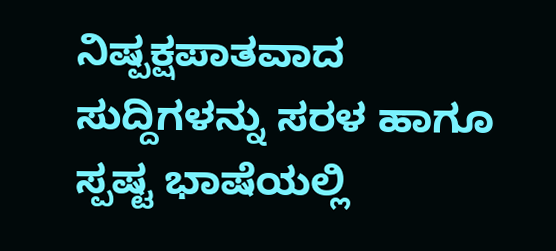ನಿಷ್ಪಕ್ಷಪಾತವಾದ ಸುದ್ದಿಗಳನ್ನು ಸರಳ ಹಾಗೂ ಸ್ಪಷ್ಟ ಭಾಷೆಯಲ್ಲಿ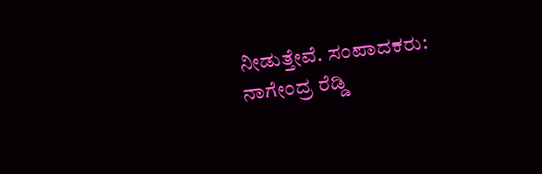ನೀಡುತ್ತೇವೆ. ಸಂಪಾದಕರು: ನಾಗೇಂದ್ರ ರೆಡ್ಡಿ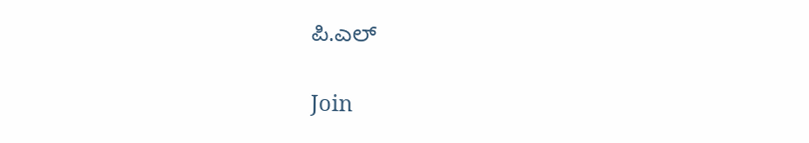ಪಿ.ಎಲ್

Join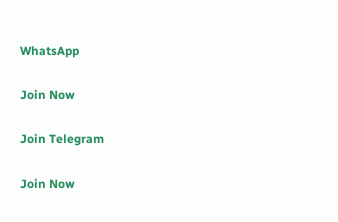WhatsApp

Join Now

Join Telegram

Join Now